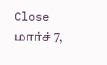Close
மார்ச் 7,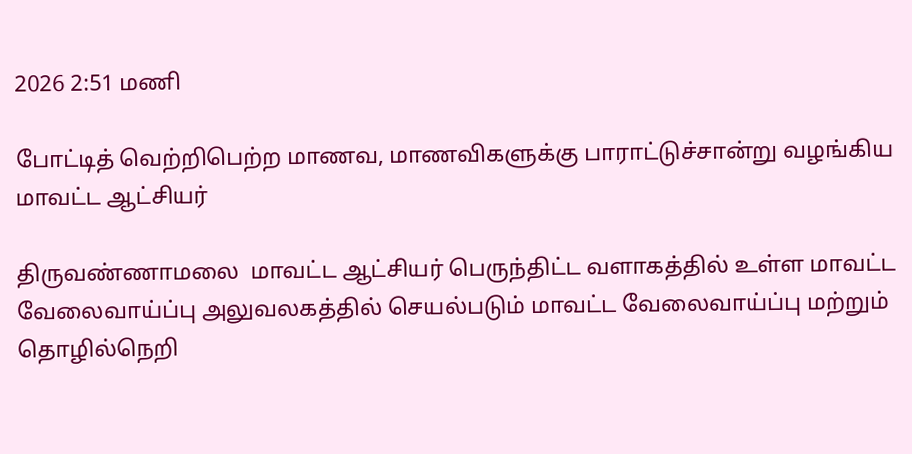2026 2:51 மணி

போட்டித் வெற்றிபெற்ற மாணவ, மாணவிகளுக்கு பாராட்டுச்சான்று வழங்கிய மாவட்ட ஆட்சியர்

திருவண்ணாமலை  மாவட்ட ஆட்சியர் பெருந்திட்ட வளாகத்தில் உள்ள மாவட்ட வேலைவாய்ப்பு அலுவலகத்தில் செயல்படும் மாவட்ட வேலைவாய்ப்பு மற்றும் தொழில்நெறி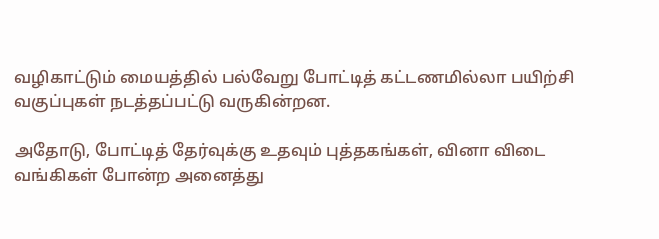வழிகாட்டும் மையத்தில் பல்வேறு போட்டித் கட்டணமில்லா பயிற்சி வகுப்புகள் நடத்தப்பட்டு வருகின்றன.

அதோடு, போட்டித் தேர்வுக்கு உதவும் புத்தகங்கள், வினா விடை வங்கிகள் போன்ற அனைத்து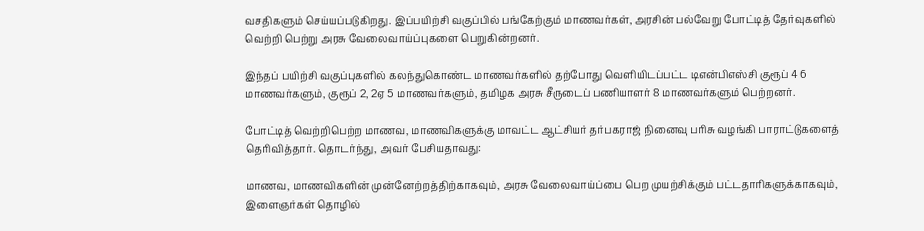வசதிகளும் செய்யப்படுகிறது. இப்பயிற்சி வகுப்பில் பங்கேற்கும் மாணவர்கள், அரசின் பல்வேறு போட்டித் தேர்வுகளில் வெற்றி பெற்று அரசு வேலைவாய்ப்புகளை பெறுகின்றனர்.

இந்தப் பயிற்சி வகுப்புகளில் கலந்துகொண்ட மாணவர்களில் தற்போது வெளியிடப்பட்ட டிஎன்பிஎஸ்சி குரூப் 4 6 மாணவர்களும், குரூப் 2, 2ஏ 5 மாணவர்களும், தமிழக அரசு சீருடைப் பணியாளர் 8 மாணவர்களும் பெற்றனர்.

போட்டித் வெற்றிபெற்ற மாணவ, மாணவிகளுக்கு மாவட்ட ஆட்சியர் தர்பகராஜ் நினைவு பரிசு வழங்கி பாராட்டுகளைத் தெரிவித்தார். தொடர்ந்து, அவர் பேசியதாவது:

மாணவ, மாணவிகளின் முன்னேற்றத்திற்காகவும், அரசு வேலைவாய்ப்பை பெற முயற்சிக்கும் பட்டதாரிகளுக்காகவும், இளைஞர்கள் தொழில்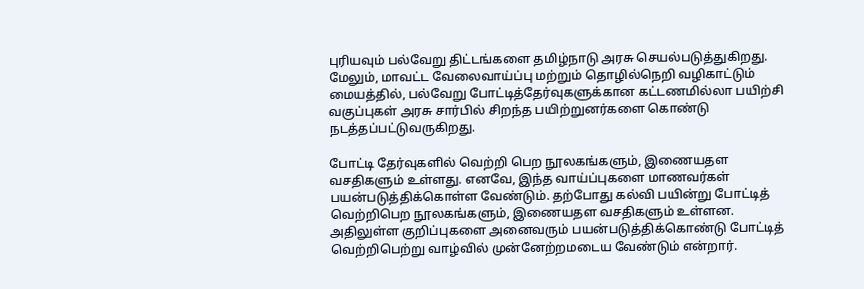புரியவும் பல்வேறு திட்டங்களை தமிழ்நாடு அரசு செயல்படுத்துகிறது. மேலும், மாவட்ட வேலைவாய்ப்பு மற்றும் தொழில்நெறி வழிகாட்டும் மையத்தில், பல்வேறு போட்டித்தேர்வுகளுக்கான கட்டணமில்லா பயிற்சி வகுப்புகள் அரசு சார்பில் சிறந்த பயிற்றுனர்களை கொண்டு நடத்தப்பட்டுவருகிறது.

போட்டி தேர்வுகளில் வெற்றி பெற நூலகங்களும், இணையதள வசதிகளும் உள்ளது. எனவே, இந்த வாய்ப்புகளை மாணவர்கள் பயன்படுத்திக்கொள்ள வேண்டும். தற்போது கல்வி பயின்று போட்டித் வெற்றிபெற நூலகங்களும், இணையதள வசதிகளும் உள்ளன. அதிலுள்ள குறிப்புகளை அனைவரும் பயன்படுத்திக்கொண்டு போட்டித் வெற்றிபெற்று வாழ்வில் முன்னேற்றமடைய வேண்டும் என்றார்.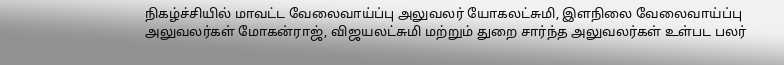நிகழ்ச்சியில் மாவட்ட வேலைவாய்ப்பு அலுவலர் யோகலட்சுமி, இளநிலை வேலைவாய்ப்பு அலுவலர்கள் மோகன்ராஜ், விஜயலட்சுமி மற்றும் துறை சார்ந்த அலுவலர்கள் உள்பட பலர்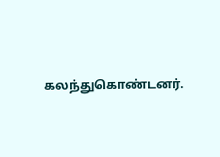கலந்துகொண்டனர்.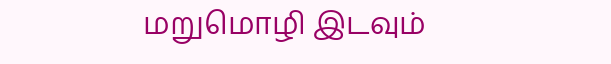மறுமொழி இடவும்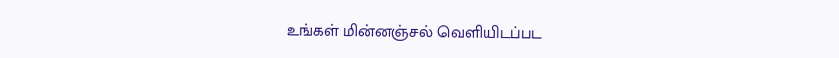உங்கள் மின்னஞ்சல் வெளியிடப்பட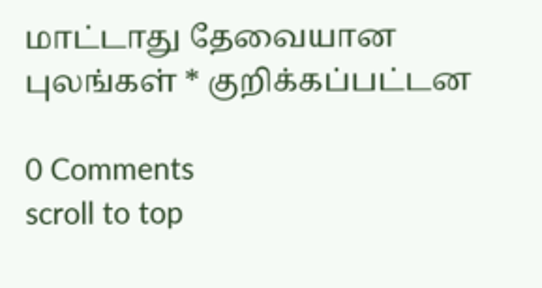மாட்டாது தேவையான புலங்கள் * குறிக்கப்பட்டன

0 Comments
scroll to top